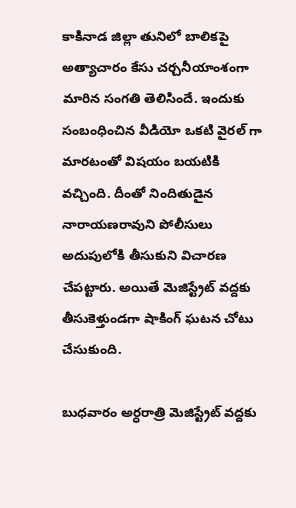కాకినాడ జిల్లా తునిలో బాలికపై అత్యాచారం కేసు చర్చనీయాంశంగా మారిన సంగతి తెలిసిందే. ఇందుకు సంబంధించిన వీడియో ఒకటి వైరల్ గా మారటంతో విషయం బయటికి వచ్చింది. దీంతో నిందితుడైన నారాయణరావుని పోలీసులు అదుపులోకి తీసుకుని విచారణ చేపట్టారు. అయితే మెజిస్ట్రేట్ వద్దకు తీసుకెళ్తుండగా షాకింగ్ ఘటన చోటు చేసుకుంది.

బుధవారం అర్ధరాత్రి మెజిస్ట్రేట్ వద్దకు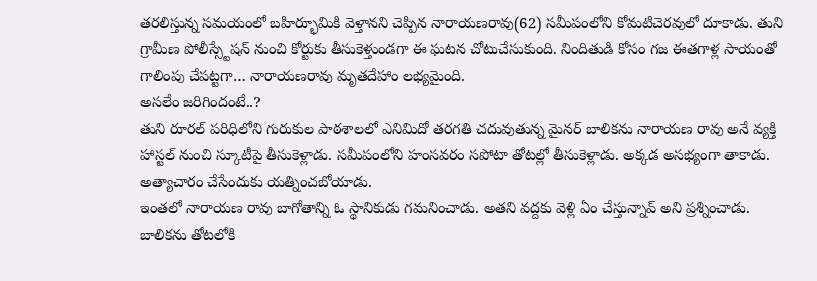తరలిస్తున్న సమయంలో బహిర్భూమికి వెళ్తానని చెప్పిన నారాయణరావు(62) సమీపంలోని కోమటిచెరవులో దూకాడు. తుని గ్రామీణ పోలీస్స్టేషన్ నుంచి కోర్టుకు తీసుకెళ్తుండగా ఈ ఘటన చోటుచేసుకుంది. నిందితుడి కోసం గజ ఈతగాళ్ల సాయంతో గాలింపు చేపట్టగా… నారాయణరావు మృతదేహాం లభ్యమైంది.
అసలేం జరిగిందంటే..?
తుని రూరల్ పరిధిలోని గురుకుల పాఠశాలలో ఎనిమిదో తరగతి చదువుతున్న మైనర్ బాలికను నారాయణ రావు అనే వ్యక్తి హాస్టల్ నుంచి స్కూటీపై తీసుకెళ్లాడు. సమీపంలోని హంసవరం సపోటా తోటల్లో తీసుకెళ్లాడు. అక్కడ అసభ్యంగా తాకాడు. అత్యాచారం చేసేందుకు యత్నించబోయాడు.
ఇంతలో నారాయణ రావు బాగోతాన్ని ఓ స్థానికుడు గమనించాడు. అతని వద్దకు వెళ్లి ఏం చేస్తున్నావ్ అని ప్రశ్నించాడు. బాలికను తోటలోకి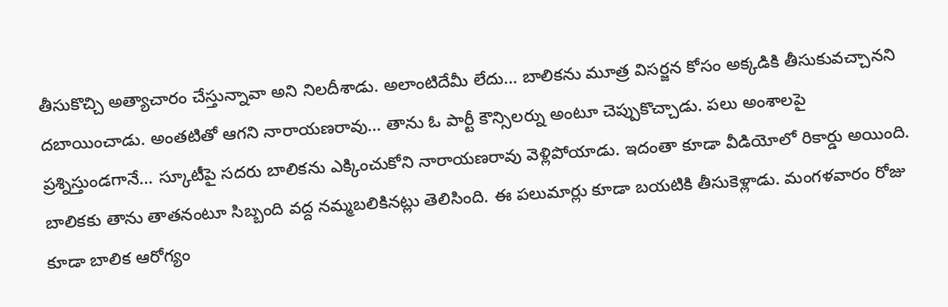తీసుకొచ్చి అత్యాచారం చేస్తున్నావా అని నిలదీశాడు. అలాంటిదేమీ లేదు… బాలికను మూత్ర విసర్జన కోసం అక్కడికి తీసుకువచ్చానని దబాయించాడు. అంతటితో ఆగని నారాయణరావు… తాను ఓ పార్టీ కౌన్సిలర్ను అంటూ చెప్పుకొచ్చాడు. పలు అంశాలపై ప్రశ్నిస్తుండగానే… స్కూటీపై సదరు బాలికను ఎక్కించుకోని నారాయణరావు వెళ్లిపోయాడు. ఇదంతా కూడా వీడియోలో రికార్డు అయింది.
బాలికకు తాను తాతనంటూ సిబ్బంది వద్ద నమ్మబలికినట్లు తెలిసింది. ఈ పలుమార్లు కూడా బయటికి తీసుకెళ్లాడు. మంగళవారం రోజు కూడా బాలిక ఆరోగ్యం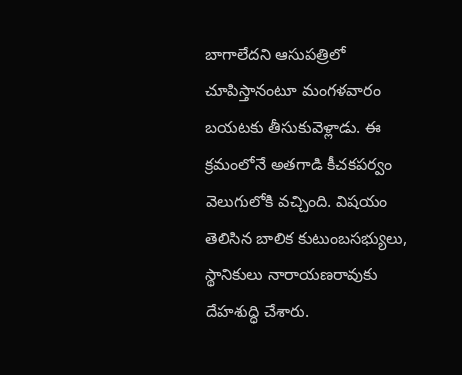బాగాలేదని ఆసుపత్రిలో చూపిస్తానంటూ మంగళవారం బయటకు తీసుకువెళ్లాడు. ఈ క్రమంలోనే అతగాడి కీచకపర్వం వెలుగులోకి వచ్చింది. విషయం తెలిసిన బాలిక కుటుంబసభ్యులు, స్థానికులు నారాయణరావుకు దేహశుద్ధి చేశారు.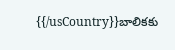{{/usCountry}}బాలికకు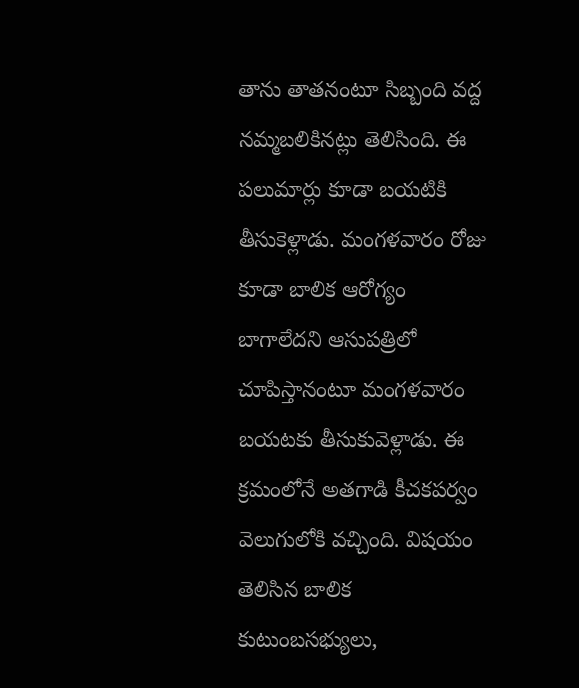తాను తాతనంటూ సిబ్బంది వద్ద నమ్మబలికినట్లు తెలిసింది. ఈ పలుమార్లు కూడా బయటికి తీసుకెళ్లాడు. మంగళవారం రోజు కూడా బాలిక ఆరోగ్యం బాగాలేదని ఆసుపత్రిలో చూపిస్తానంటూ మంగళవారం బయటకు తీసుకువెళ్లాడు. ఈ క్రమంలోనే అతగాడి కీచకపర్వం వెలుగులోకి వచ్చింది. విషయం తెలిసిన బాలిక కుటుంబసభ్యులు,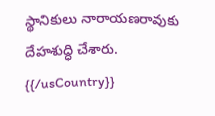స్థానికులు నారాయణరావుకు దేహశుద్ధి చేశారు.
{{/usCountry}}